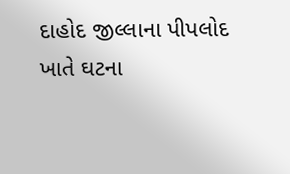દાહોદ જીલ્લાના પીપલોદ ખાતે ઘટના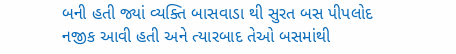બની હતી જ્યાં વ્યક્તિ બાસવાડા થી સુરત બસ પીપલોદ નજીક આવી હતી અને ત્યારબાદ તેઓ બસમાંથી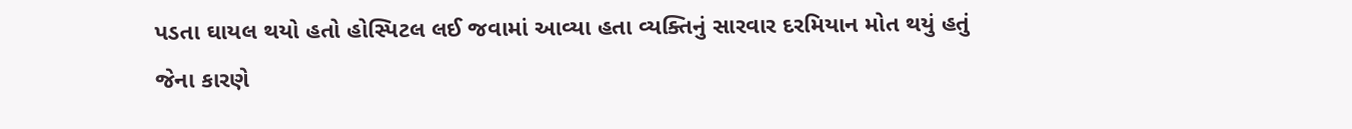પડતા ઘાયલ થયો હતો હોસ્પિટલ લઈ જવામાં આવ્યા હતા વ્યક્તિનું સારવાર દરમિયાન મોત થયું હતું જેના કારણે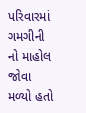પરિવારમાં ગમગીની નો માહોલ જોવા મળ્યો હતો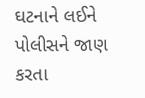ઘટનાને લઈને પોલીસને જાણ કરતા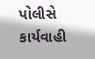પોલીસે કાર્યવાહી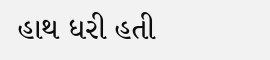હાથ ધરી હતી